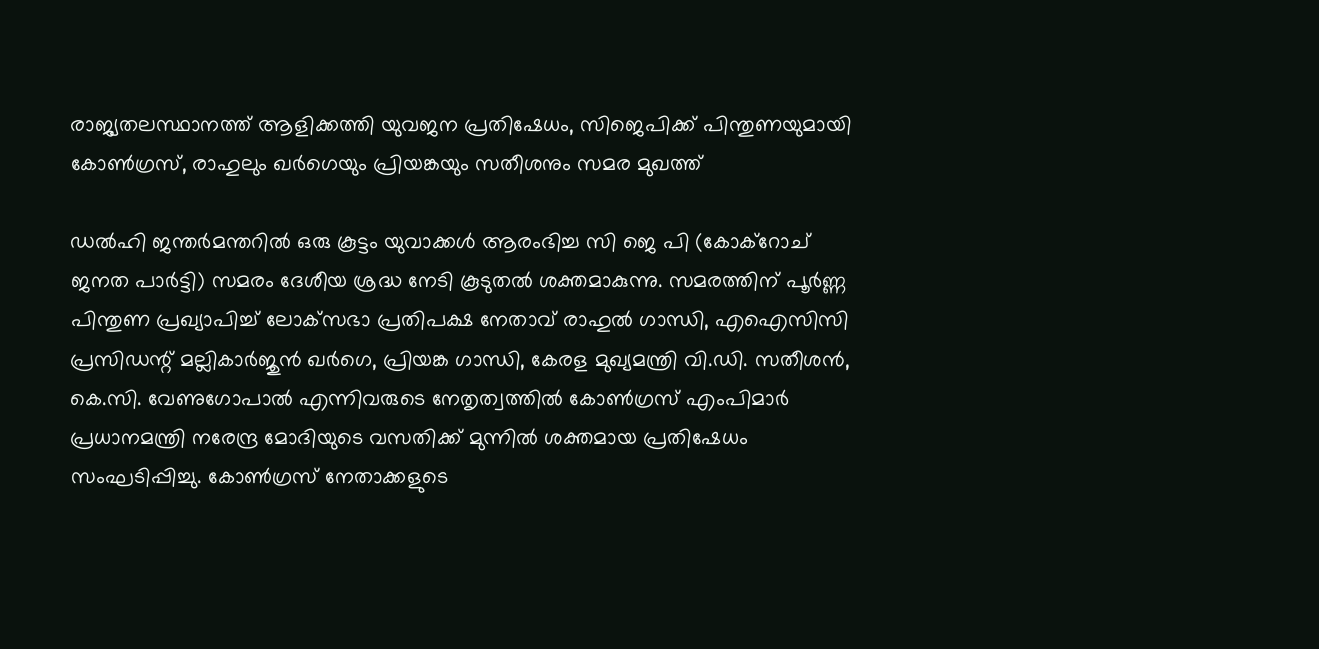രാജ്യതലസ്ഥാനത്ത് ആളിക്കത്തി യുവജന പ്രതിഷേധം, സിജെപിക്ക് പിന്തുണയുമായി കോൺഗ്രസ്, രാഹുലും ഖർഗെയും പ്രിയങ്കയും സതീശനും സമര മുഖത്ത്

ഡൽഹി ജന്തർമന്തറിൽ ഒരു കൂട്ടം യുവാക്കൾ ആരംഭിച്ച സി ജെ പി (കോക്റോച് ജനത പാർട്ടി) സമരം ദേശീയ ശ്രദ്ധ നേടി കൂടുതൽ ശക്തമാകുന്നു. സമരത്തിന് പൂർണ്ണ പിന്തുണ പ്രഖ്യാപിച്ച് ലോക്‌സഭാ പ്രതിപക്ഷ നേതാവ് രാഹുൽ ഗാന്ധി, എഐസിസി പ്രസിഡന്റ് മല്ലികാർജുൻ ഖർഗെ, പ്രിയങ്ക ഗാന്ധി, കേരള മുഖ്യമന്ത്രി വി.ഡി. സതീശൻ, കെ.സി. വേണുഗോപാൽ എന്നിവരുടെ നേതൃത്വത്തിൽ കോൺഗ്രസ് എംപിമാർ പ്രധാനമന്ത്രി നരേന്ദ്ര മോദിയുടെ വസതിക്ക് മുന്നിൽ ശക്തമായ പ്രതിഷേധം സംഘടിപ്പിച്ചു. കോൺഗ്രസ് നേതാക്കളുടെ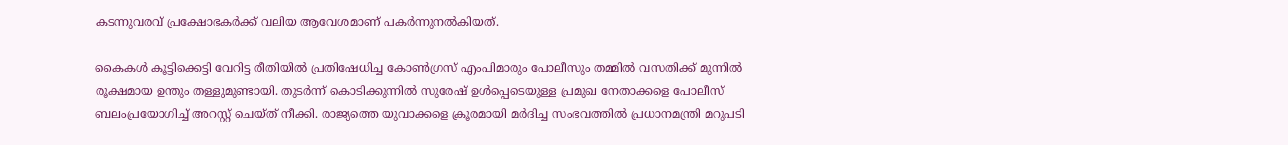കടന്നുവരവ് പ്രക്ഷോഭകർക്ക് വലിയ ആവേശമാണ് പകർന്നുനൽകിയത്.

കൈകൾ കൂട്ടിക്കെട്ടി വേറിട്ട രീതിയിൽ പ്രതിഷേധിച്ച കോൺഗ്രസ് എംപിമാരും പോലീസും തമ്മിൽ വസതിക്ക് മുന്നിൽ രൂക്ഷമായ ഉന്തും തള്ളുമുണ്ടായി. തുടർന്ന് കൊടിക്കുന്നിൽ സുരേഷ് ഉൾപ്പെടെയുള്ള പ്രമുഖ നേതാക്കളെ പോലീസ് ബലംപ്രയോഗിച്ച് അറസ്റ്റ് ചെയ്ത് നീക്കി. രാജ്യത്തെ യുവാക്കളെ ക്രൂരമായി മർദിച്ച സംഭവത്തിൽ പ്രധാനമന്ത്രി മറുപടി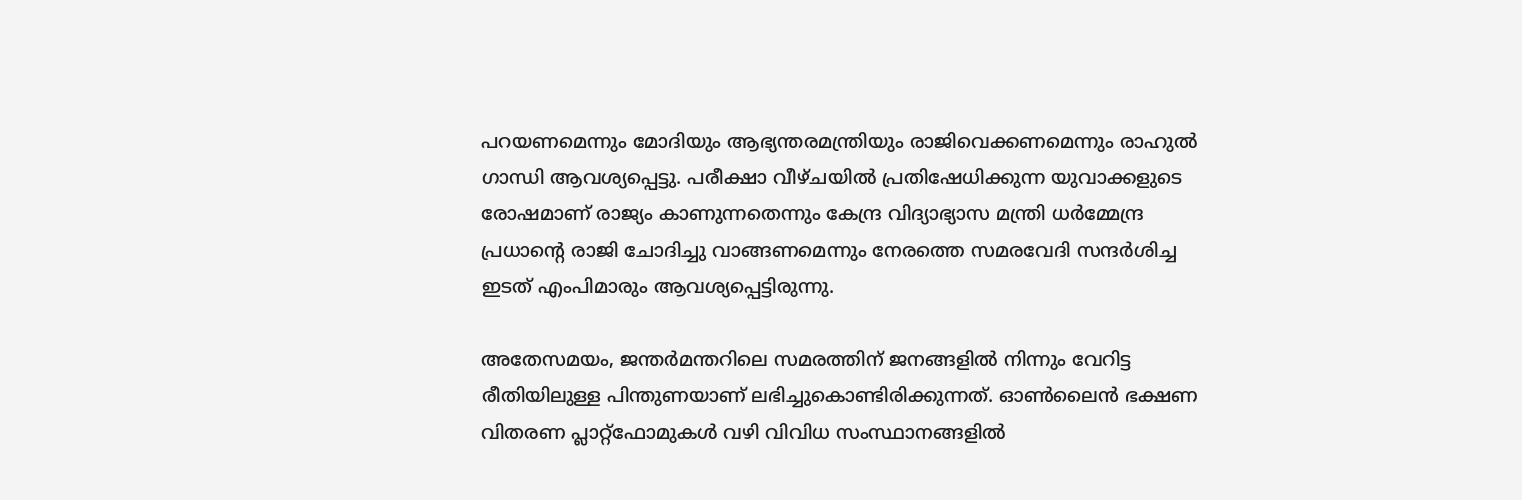പറയണമെന്നും മോദിയും ആഭ്യന്തരമന്ത്രിയും രാജിവെക്കണമെന്നും രാഹുൽ ഗാന്ധി ആവശ്യപ്പെട്ടു. പരീക്ഷാ വീഴ്ചയിൽ പ്രതിഷേധിക്കുന്ന യുവാക്കളുടെ രോഷമാണ് രാജ്യം കാണുന്നതെന്നും കേന്ദ്ര വിദ്യാഭ്യാസ മന്ത്രി ധർമ്മേന്ദ്ര പ്രധാന്റെ രാജി ചോദിച്ചു വാങ്ങണമെന്നും നേരത്തെ സമരവേദി സന്ദർശിച്ച ഇടത് എംപിമാരും ആവശ്യപ്പെട്ടിരുന്നു.

അതേസമയം, ജന്തർമന്തറിലെ സമരത്തിന് ജനങ്ങളിൽ നിന്നും വേറിട്ട രീതിയിലുള്ള പിന്തുണയാണ് ലഭിച്ചുകൊണ്ടിരിക്കുന്നത്. ഓൺലൈൻ ഭക്ഷണ വിതരണ പ്ലാറ്റ്‌ഫോമുകൾ വഴി വിവിധ സംസ്ഥാനങ്ങളിൽ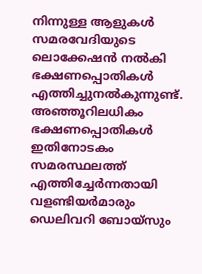നിന്നുള്ള ആളുകൾ സമരവേദിയുടെ ലൊക്കേഷൻ നൽകി ഭക്ഷണപ്പൊതികൾ എത്തിച്ചുനൽകുന്നുണ്ട്. അഞ്ഞൂറിലധികം ഭക്ഷണപ്പൊതികൾ ഇതിനോടകം സമരസ്ഥലത്ത് എത്തിച്ചേർന്നതായി വളണ്ടിയർമാരും ഡെലിവറി ബോയ്സും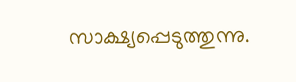സാക്ഷ്യപ്പെടുത്തുന്നു.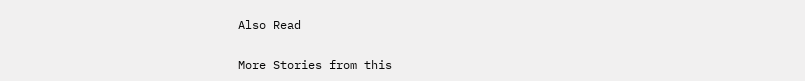Also Read

More Stories from this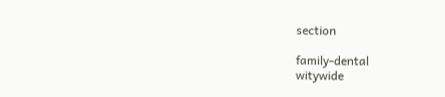section

family-dental
witywide